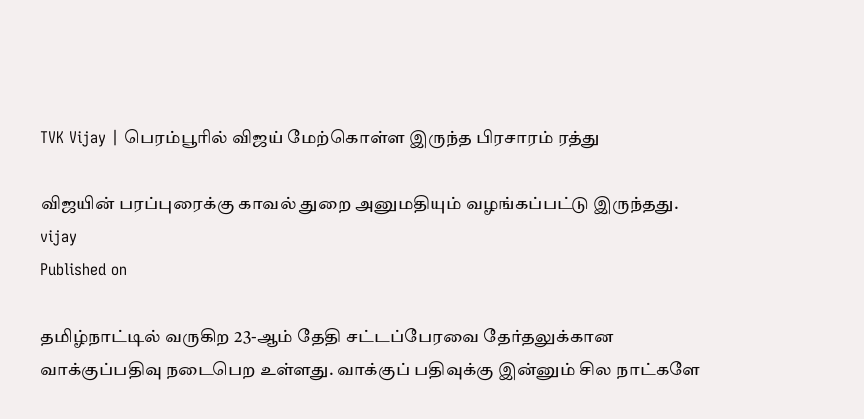TVK Vijay | பெரம்பூரில் விஜய் மேற்கொள்ள இருந்த பிரசாரம் ரத்து

விஜயின் பரப்புரைக்கு காவல் துறை அனுமதியும் வழங்கப்பட்டு இருந்தது.
vijay
Published on

தமிழ்நாட்டில் வருகிற 23-ஆம் தேதி சட்டப்பேரவை தேர்தலுக்கான வாக்குப்பதிவு நடைபெற உள்ளது. வாக்குப் பதிவுக்கு இன்னும் சில நாட்களே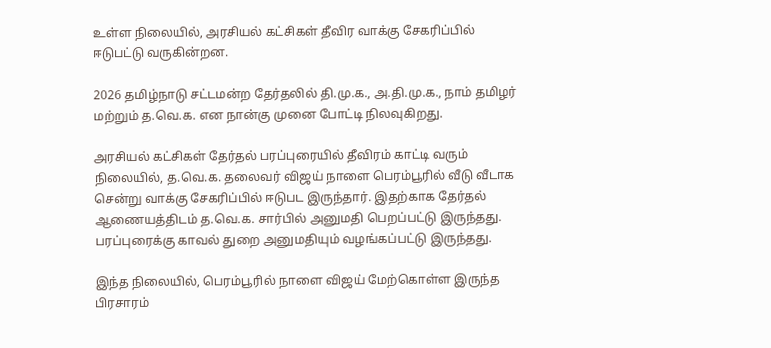உள்ள நிலையில், அரசியல் கட்சிகள் தீவிர வாக்கு சேகரிப்பில் ஈடுபட்டு வருகின்றன.

2026 தமிழ்நாடு சட்டமன்ற தேர்தலில் தி.மு.க., அ.தி.மு.க., நாம் தமிழர் மற்றும் த.வெ.க. என நான்கு முனை போட்டி நிலவுகிறது.

அரசியல் கட்சிகள் தேர்தல் பரப்புரையில் தீவிரம் காட்டி வரும் நிலையில், த.வெ.க. தலைவர் விஜய் நாளை பெரம்பூரில் வீடு வீடாக சென்று வாக்கு சேகரிப்பில் ஈடுபட இருந்தார். இதற்காக தேர்தல் ஆணையத்திடம் த.வெ.க. சார்பில் அனுமதி பெறப்பட்டு இருந்தது. பரப்புரைக்கு காவல் துறை அனுமதியும் வழங்கப்பட்டு இருந்தது.

இந்த நிலையில், பெரம்பூரில் நாளை விஜய் மேற்கொள்ள இருந்த பிரசாரம்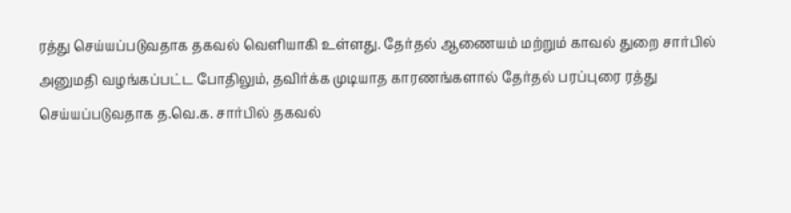ரத்து செய்யப்படுவதாக தகவல் வெளியாகி உள்ளது. தேர்தல் ஆணையம் மற்றும் காவல் துறை சார்பில் அனுமதி வழங்கப்பட்ட போதிலும், தவிர்க்க முடியாத காரணங்களால் தேர்தல் பரப்புரை ரத்து செய்யப்படுவதாக த.வெ.க. சார்பில் தகவல்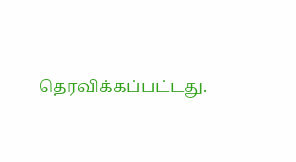தெரவிக்கப்பட்டது.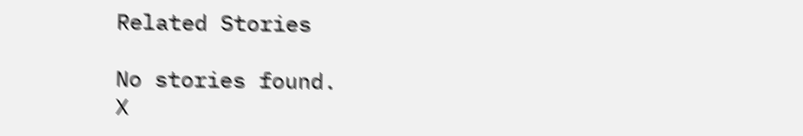Related Stories

No stories found.
X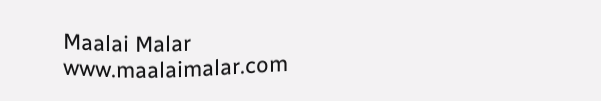Maalai Malar
www.maalaimalar.com